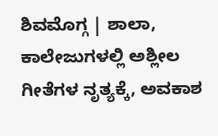ಶಿವಮೊಗ್ಗ | ಶಾಲಾ, ಕಾಲೇಜುಗಳಲ್ಲಿ ಅಶ್ಲೀಲ ಗೀತೆಗಳ ನೃತ್ಯಕ್ಕೆ, ಅವಕಾಶ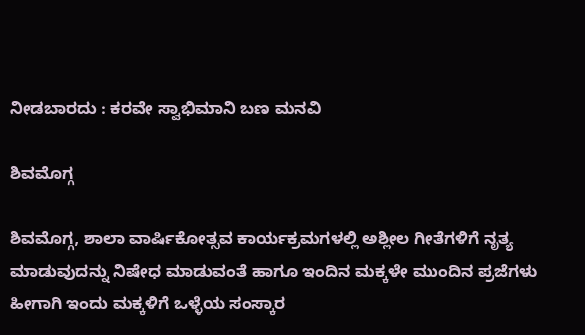ನೀಡಬಾರದು : ಕರವೇ ಸ್ವಾಭಿಮಾನಿ ಬಣ ಮನವಿ

ಶಿವಮೊಗ್ಗ

ಶಿವಮೊಗ್ಗ, ಶಾಲಾ ವಾರ್ಷಿಕೋತ್ಸವ ಕಾರ್ಯಕ್ರಮಗಳಲ್ಲಿ ಅಶ್ಲೀಲ ಗೀತೆಗಳಿಗೆ ನೃತ್ಯ ಮಾಡುವುದನ್ನು ನಿಷೇಧ ಮಾಡುವಂತೆ ಹಾಗೂ ಇಂದಿನ ಮಕ್ಕಳೇ ಮುಂದಿನ ಪ್ರಜೆಗಳು ಹೀಗಾಗಿ ಇಂದು ಮಕ್ಕಳಿಗೆ ಒಳ್ಳೆಯ ಸಂಸ್ಕಾರ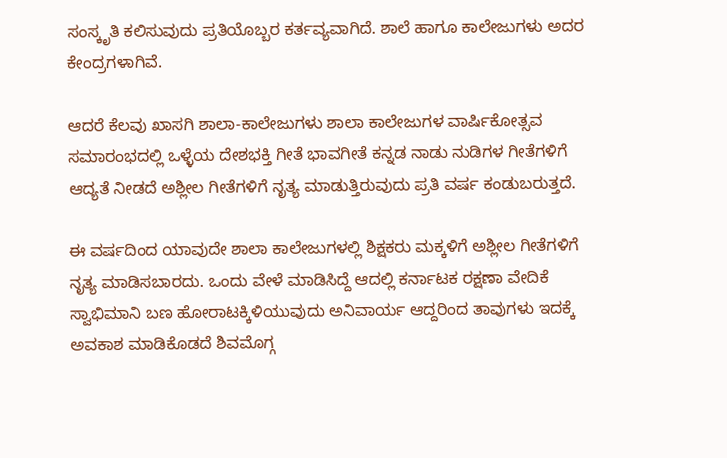ಸಂಸ್ಕೃತಿ ಕಲಿಸುವುದು ಪ್ರತಿಯೊಬ್ಬರ ಕರ್ತವ್ಯವಾಗಿದೆ. ಶಾಲೆ ಹಾಗೂ ಕಾಲೇಜುಗಳು ಅದರ ಕೇಂದ್ರಗಳಾಗಿವೆ.

ಆದರೆ ಕೆಲವು ಖಾಸಗಿ ಶಾಲಾ-ಕಾಲೇಜುಗಳು ಶಾಲಾ ಕಾಲೇಜುಗಳ ವಾರ್ಷಿಕೋತ್ಸವ ಸಮಾರಂಭದಲ್ಲಿ ಒಳ್ಳೆಯ ದೇಶಭಕ್ತಿ ಗೀತೆ ಭಾವಗೀತೆ ಕನ್ನಡ ನಾಡು ನುಡಿಗಳ ಗೀತೆಗಳಿಗೆ ಆದ್ಯತೆ ನೀಡದೆ ಅಶ್ಲೀಲ ಗೀತೆಗಳಿಗೆ ನೃತ್ಯ ಮಾಡುತ್ತಿರುವುದು ಪ್ರತಿ ವರ್ಷ ಕಂಡುಬರುತ್ತದೆ.

ಈ ವರ್ಷದಿಂದ ಯಾವುದೇ ಶಾಲಾ ಕಾಲೇಜುಗಳಲ್ಲಿ ಶಿಕ್ಷಕರು ಮಕ್ಕಳಿಗೆ ಅಶ್ಲೀಲ ಗೀತೆಗಳಿಗೆ ನೃತ್ಯ ಮಾಡಿಸಬಾರದು. ಒಂದು ವೇಳೆ ಮಾಡಿಸಿದ್ದೆ ಆದಲ್ಲಿ ಕರ್ನಾಟಕ ರಕ್ಷಣಾ ವೇದಿಕೆ ಸ್ವಾಭಿಮಾನಿ ಬಣ ಹೋರಾಟಕ್ಕಿಳಿಯುವುದು ಅನಿವಾರ್ಯ ಆದ್ದರಿಂದ ತಾವುಗಳು ಇದಕ್ಕೆ ಅವಕಾಶ ಮಾಡಿಕೊಡದೆ ಶಿವಮೊಗ್ಗ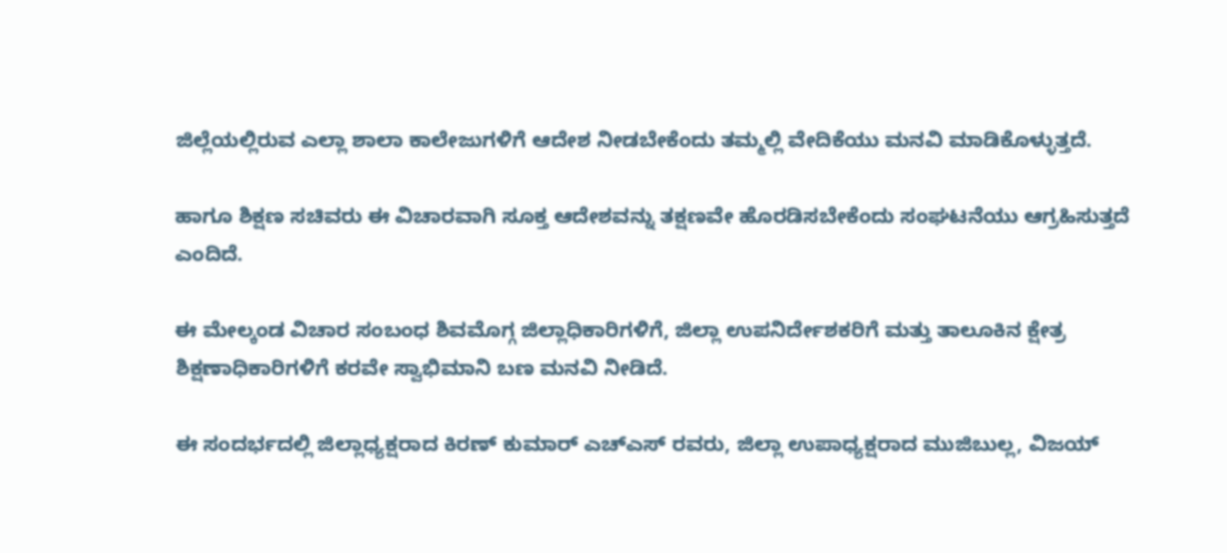ಜಿಲ್ಲೆಯಲ್ಲಿರುವ ಎಲ್ಲಾ ಶಾಲಾ ಕಾಲೇಜುಗಳಿಗೆ ಆದೇಶ ನೀಡಬೇಕೆಂದು ತಮ್ಮಲ್ಲಿ ವೇದಿಕೆಯು ಮನವಿ ಮಾಡಿಕೊಳ್ಳುತ್ತದೆ.

ಹಾಗೂ ಶಿಕ್ಷಣ ಸಚಿವರು ಈ ವಿಚಾರವಾಗಿ ಸೂಕ್ತ ಆದೇಶವನ್ನು ತಕ್ಷಣವೇ ಹೊರಡಿಸಬೇಕೆಂದು ಸಂಘಟನೆಯು ಆಗ್ರಹಿಸುತ್ತದೆ ಎಂದಿದೆ.

ಈ ಮೇಲ್ಕಂಡ ವಿಚಾರ ಸಂಬಂಧ ಶಿವಮೊಗ್ಗ ಜಿಲ್ಲಾಧಿಕಾರಿಗಳಿಗೆ, ಜಿಲ್ಲಾ ಉಪನಿರ್ದೇಶಕರಿಗೆ ಮತ್ತು ತಾಲೂಕಿನ ಕ್ಷೇತ್ರ ಶಿಕ್ಷಣಾಧಿಕಾರಿಗಳಿಗೆ ಕರವೇ ಸ್ವಾಭಿಮಾನಿ ಬಣ ಮನವಿ ನೀಡಿದೆ.

ಈ ಸಂದರ್ಭದಲ್ಲಿ ಜಿಲ್ಲಾಧ್ಯಕ್ಷರಾದ ಕಿರಣ್ ಕುಮಾರ್ ಎಚ್ಎಸ್ ರವರು, ಜಿಲ್ಲಾ ಉಪಾಧ್ಯಕ್ಷರಾದ ಮುಜಿಬುಲ್ಲ, ವಿಜಯ್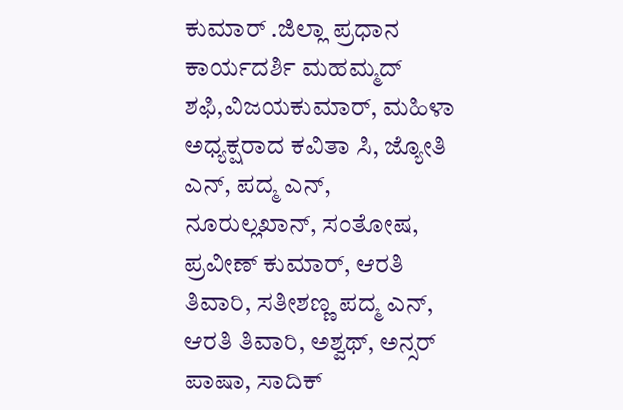ಕುಮಾರ್ .ಜಿಲ್ಲಾ ಪ್ರಧಾನ ಕಾರ್ಯದರ್ಶಿ ಮಹಮ್ಮದ್ ಶಫಿ,ವಿಜಯಕುಮಾರ್, ಮಹಿಳಾ ಅಧ್ಯಕ್ಷರಾದ ಕವಿತಾ ಸಿ, ಜ್ಯೋತಿ ಎನ್, ಪದ್ಮ ಎನ್, ನೂರುಲ್ಲಖಾನ್, ಸಂತೋಷ, ಪ್ರವೀಣ್ ಕುಮಾರ್, ಆರತಿ ತಿವಾರಿ, ಸತೀಶಣ್ಣ ಪದ್ಮ ಎನ್, ಆರತಿ ತಿವಾರಿ, ಅಶ್ವಥ್, ಅನ್ಸರ್ ಪಾಷಾ, ಸಾದಿಕ್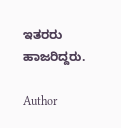ಇತರರು ಹಾಜರಿದ್ದರು.

Author